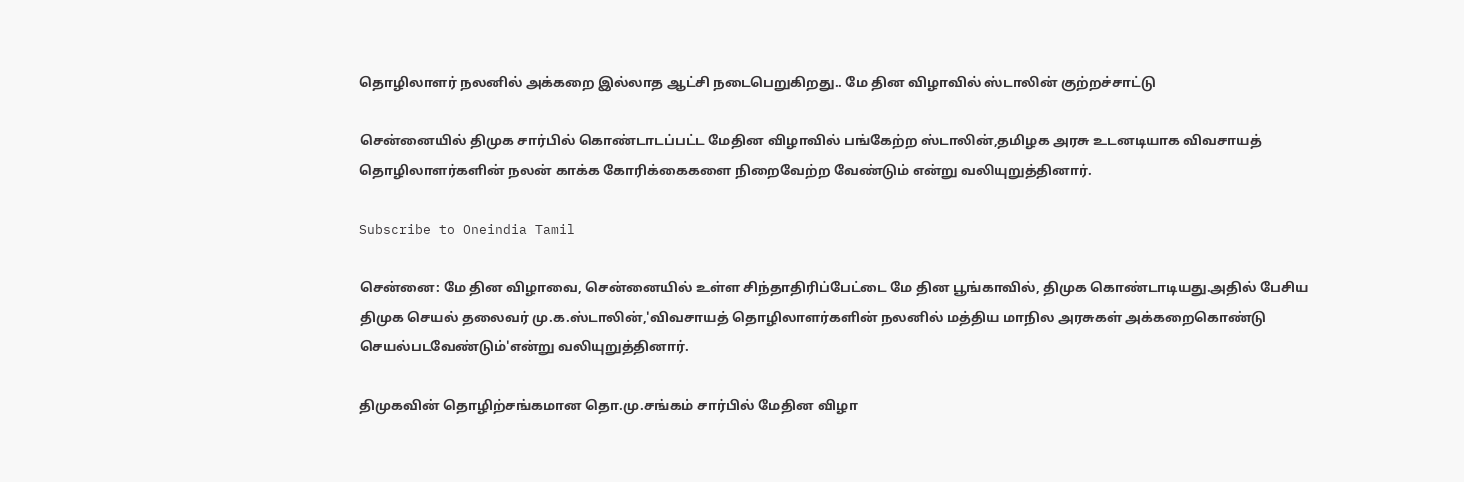தொழிலாளர் நலனில் அக்கறை இல்லாத ஆட்சி நடைபெறுகிறது.. மே தின விழாவில் ஸ்டாலின் குற்றச்சாட்டு

சென்னையில் திமுக சார்பில் கொண்டாடப்பட்ட மேதின விழாவில் பங்கேற்ற ஸ்டாலின்,தமிழக அரசு உடனடியாக விவசாயத் தொழிலாளர்களின் நலன் காக்க கோரிக்கைகளை நிறைவேற்ற வேண்டும் என்று வலியுறுத்தினார்.

Subscribe to Oneindia Tamil

சென்னை: மே தின விழாவை, சென்னையில் உள்ள சிந்தாதிரிப்பேட்டை மே தின பூங்காவில், திமுக கொண்டாடியது.அதில் பேசிய திமுக செயல் தலைவர் மு.க.ஸ்டாலின்,'விவசாயத் தொழிலாளர்களின் நலனில் மத்திய மாநில அரசுகள் அக்கறைகொண்டு செயல்படவேண்டும்'என்று வலியுறுத்தினார்.

திமுகவின் தொழிற்சங்கமான தொ.மு.சங்கம் சார்பில் மேதின விழா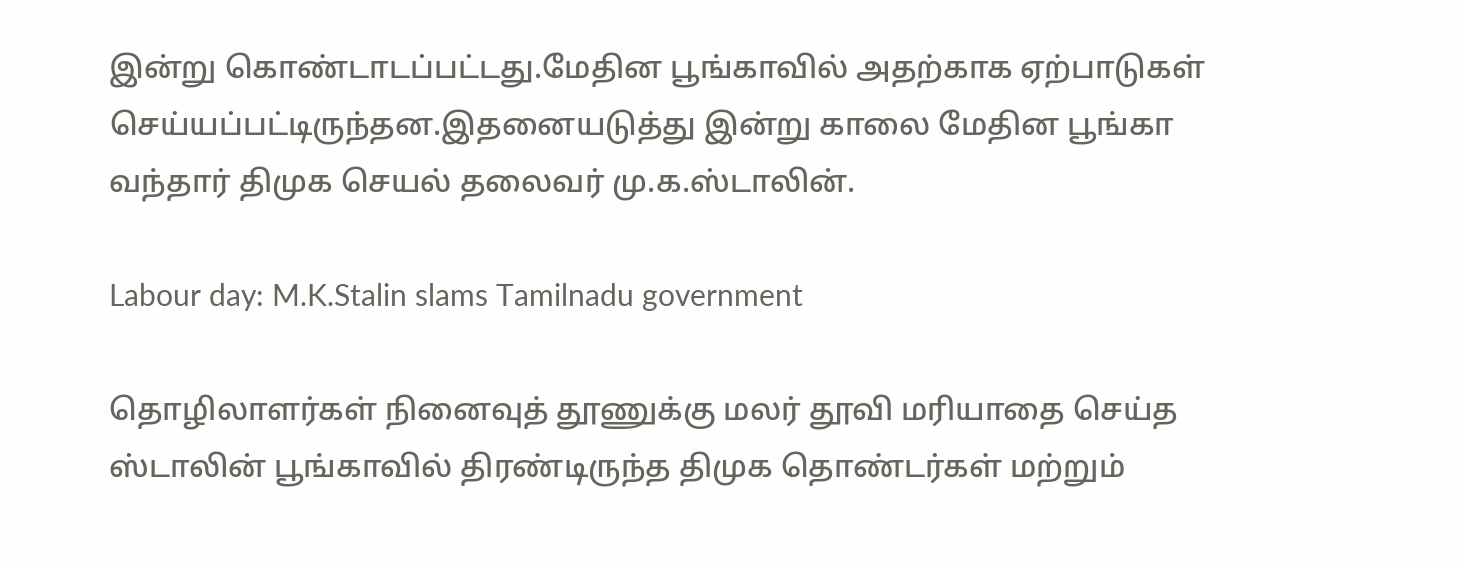இன்று கொண்டாடப்பட்டது.மேதின பூங்காவில் அதற்காக ஏற்பாடுகள் செய்யப்பட்டிருந்தன.இதனையடுத்து இன்று காலை மேதின பூங்கா வந்தார் திமுக செயல் தலைவர் மு.க.ஸ்டாலின்.

Labour day: M.K.Stalin slams Tamilnadu government

தொழிலாளர்கள் நினைவுத் தூணுக்கு மலர் தூவி மரியாதை செய்த ஸ்டாலின் பூங்காவில் திரண்டிருந்த திமுக தொண்டர்கள் மற்றும்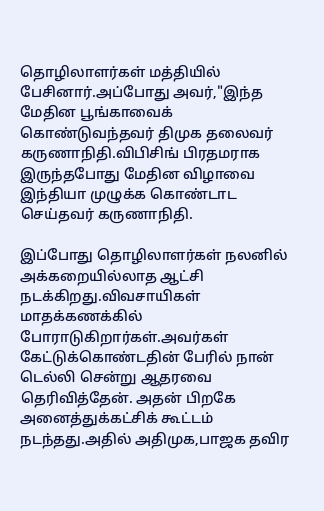தொழிலாளர்கள் மத்தியில் பேசினார்.அப்போது அவர்,"இந்த மேதின பூங்காவைக் கொண்டுவந்தவர் திமுக தலைவர் கருணாநிதி.விபிசிங் பிரதமராக இருந்தபோது மேதின விழாவை இந்தியா முழுக்க கொண்டாட செய்தவர் கருணாநிதி.

இப்போது தொழிலாளர்கள் நலனில் அக்கறையில்லாத ஆட்சி நடக்கிறது.விவசாயிகள் மாதக்கணக்கில் போராடுகிறார்கள்.அவர்கள் கேட்டுக்கொண்டதின் பேரில் நான் டெல்லி சென்று ஆதரவை தெரிவித்தேன். அதன் பிறகே அனைத்துக்கட்சிக் கூட்டம் நடந்தது.அதில் அதிமுக,பாஜக தவிர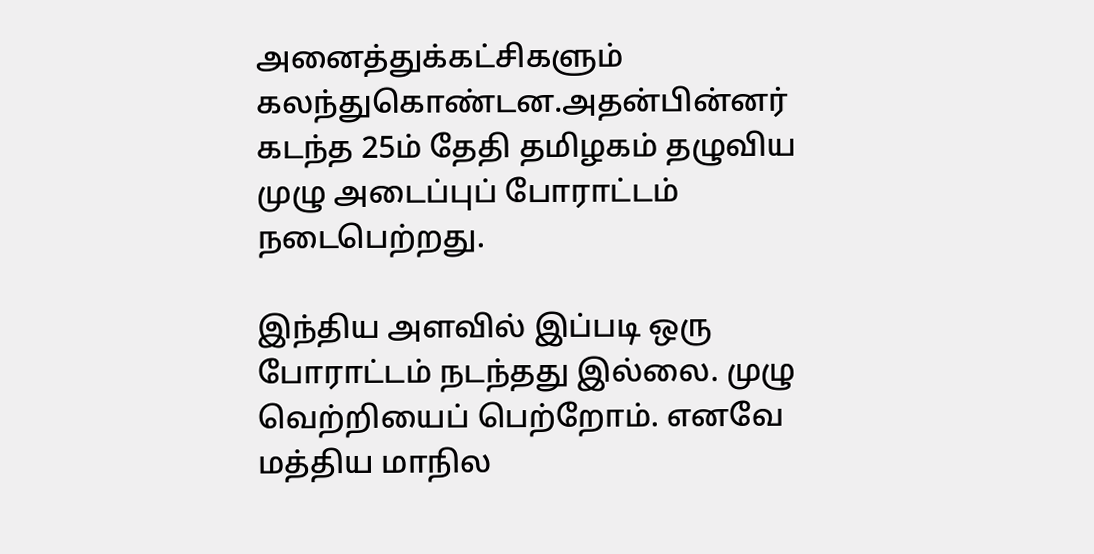அனைத்துக்கட்சிகளும் கலந்துகொண்டன.அதன்பின்னர் கடந்த 25ம் தேதி தமிழகம் தழுவிய முழு அடைப்புப் போராட்டம் நடைபெற்றது.

இந்திய அளவில் இப்படி ஒரு போராட்டம் நடந்தது இல்லை. முழு வெற்றியைப் பெற்றோம். எனவே மத்திய மாநில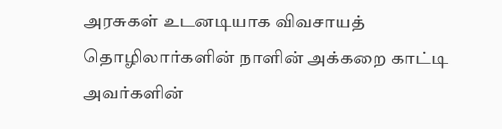அரசுகள் உடனடியாக விவசாயத் தொழிலார்களின் நாளின் அக்கறை காட்டி அவர்களின்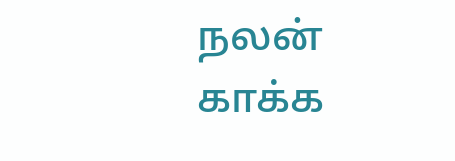நலன் காக்க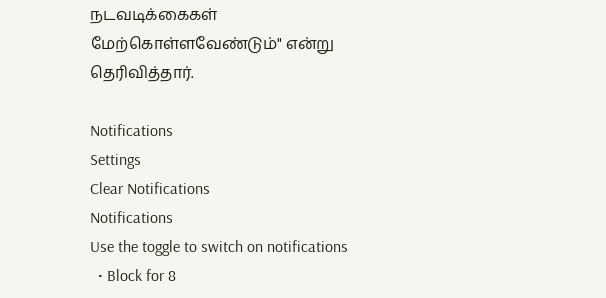நடவடிக்கைகள் மேற்கொள்ளவேண்டும்" என்று தெரிவித்தார்.

Notifications
Settings
Clear Notifications
Notifications
Use the toggle to switch on notifications
  • Block for 8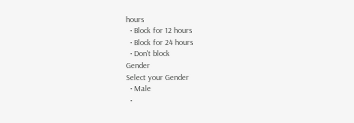hours
  • Block for 12 hours
  • Block for 24 hours
  • Don't block
Gender
Select your Gender
  • Male
  •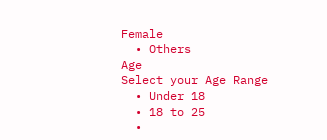Female
  • Others
Age
Select your Age Range
  • Under 18
  • 18 to 25
  •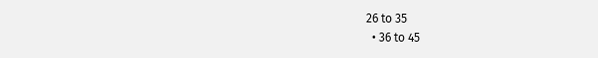26 to 35
  • 36 to 45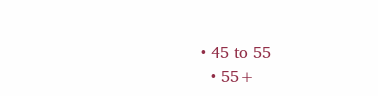• 45 to 55
  • 55+